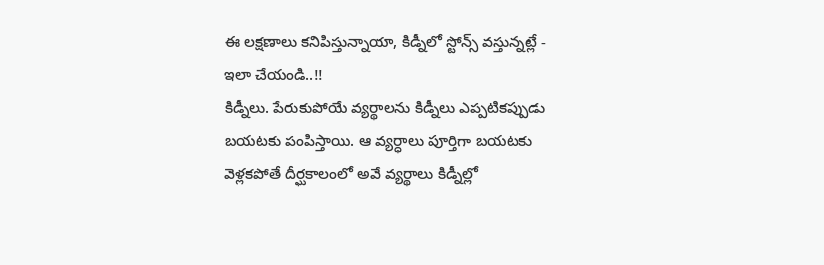ఈ లక్షణాలు కనిపిస్తున్నాయా, కిడ్నీలో స్టోన్స్ వస్తున్నట్లే - ఇలా చేయండి..!!
కిడ్నీలు. పేరుకుపోయే వ్యర్థాలను కిడ్నీలు ఎప్పటికప్పుడు బయటకు పంపిస్తాయి. ఆ వ్యర్ధాలు పూర్తిగా బయటకు వెళ్లకపోతే దీర్ఘకాలంలో అవే వ్యర్థాలు కిడ్నీల్లో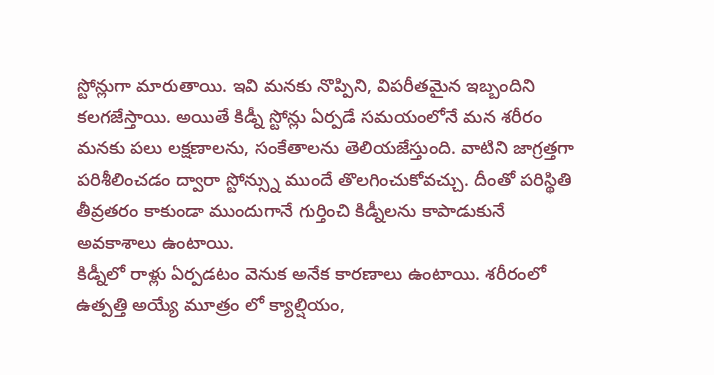స్టోన్లుగా మారుతాయి. ఇవి మనకు నొప్పిని, విపరీతమైన ఇబ్బందిని కలగజేస్తాయి. అయితే కిడ్నీ స్టోన్లు ఏర్పడే సమయంలోనే మన శరీరం మనకు పలు లక్షణాలను, సంకేతాలను తెలియజేస్తుంది. వాటిని జాగ్రత్తగా పరిశీలించడం ద్వారా స్టోన్స్ను ముందే తొలగించుకోవచ్చు. దీంతో పరిస్థితి తీవ్రతరం కాకుండా ముందుగానే గుర్తించి కిడ్నీలను కాపాడుకునే అవకాశాలు ఉంటాయి.
కిడ్నీలో రాళ్లు ఏర్పడటం వెనుక అనేక కారణాలు ఉంటాయి. శరీరంలో ఉత్పత్తి అయ్యే మూత్రం లో క్యాల్షియం,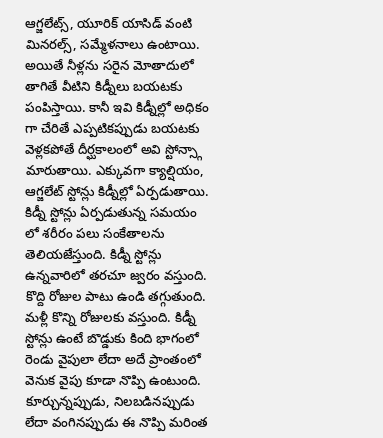ఆగ్జలేట్స్, యూరిక్ యాసిడ్ వంటి మినరల్స్, సమ్మేళనాలు ఉంటాయి. అయితే నీళ్లను సరైన మోతాదులో తాగితే వీటిని కిడ్నీలు బయటకు పంపిస్తాయి. కానీ ఇవి కిడ్నీల్లో అధికం గా చేరితే ఎప్పటికప్పుడు బయటకు వెళ్లకపోతే దీర్ఘకాలంలో అవి స్టోన్స్గా మారుతాయి. ఎక్కువగా క్యాల్షియం, ఆగ్జలేట్ స్టోన్లు కిడ్నీల్లో ఏర్పడుతాయి. కిడ్నీ స్టోన్లు ఏర్పడుతున్న సమయం లో శరీరం పలు సంకేతాలను తెలియజేస్తుంది. కిడ్నీ స్టోన్లు ఉన్నవారిలో తరచూ జ్వరం వస్తుంది. కొద్ది రోజుల పాటు ఉండి తగ్గుతుంది. మళ్లీ కొన్ని రోజులకు వస్తుంది. కిడ్నీ స్టోన్లు ఉంటే బొడ్డుకు కింది భాగంలో రెండు వైపులా లేదా అదే ప్రాంతంలో వెనుక వైపు కూడా నొప్పి ఉంటుంది. కూర్చున్నప్పుడు, నిలబడినప్పుడు లేదా వంగినప్పుడు ఈ నొప్పి మరింత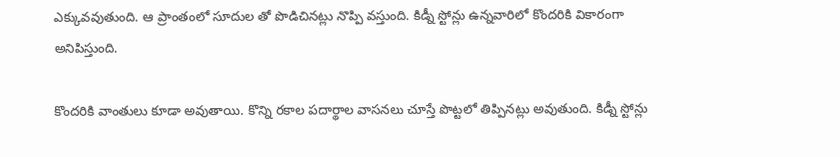ఎక్కువవుతుంది. ఆ ప్రాంతంలో సూదుల తో పొడిచినట్లు నొప్పి వస్తుంది. కిడ్నీ స్టోన్లు ఉన్నవారిలో కొందరికి వికారంగా అనిపిస్తుంది.

కొందరికి వాంతులు కూడా అవుతాయి. కొన్ని రకాల పదార్థాల వాసనలు చూస్తే పొట్టలో తిప్పినట్లు అవుతుంది. కిడ్నీ స్టోన్లు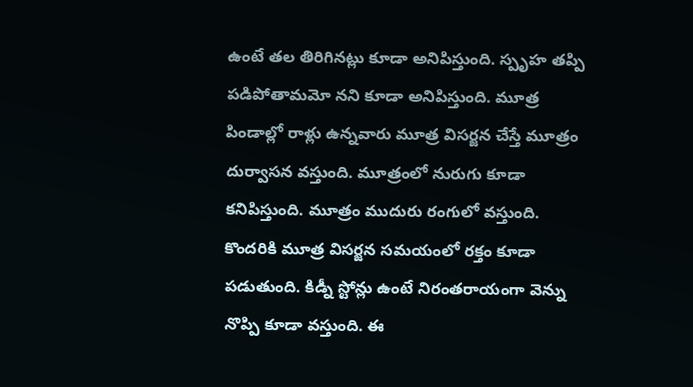ఉంటే తల తిరిగినట్లు కూడా అనిపిస్తుంది. స్పృహ తప్పి పడిపోతామమో నని కూడా అనిపిస్తుంది. మూత్ర పిండాల్లో రాళ్లు ఉన్నవారు మూత్ర విసర్జన చేస్తే మూత్రం దుర్వాసన వస్తుంది. మూత్రంలో నురుగు కూడా కనిపిస్తుంది. మూత్రం ముదురు రంగులో వస్తుంది. కొందరికి మూత్ర విసర్జన సమయంలో రక్తం కూడా పడుతుంది. కిడ్నీ స్టోన్లు ఉంటే నిరంతరాయంగా వెన్ను నొప్పి కూడా వస్తుంది. ఈ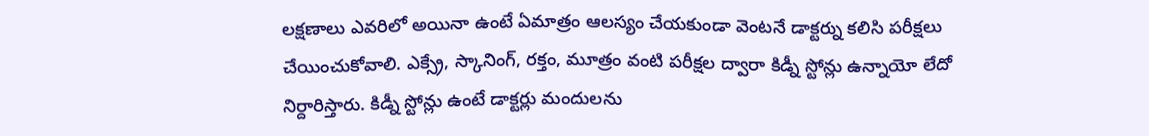లక్షణాలు ఎవరిలో అయినా ఉంటే ఏమాత్రం ఆలస్యం చేయకుండా వెంటనే డాక్టర్ను కలిసి పరీక్షలు చేయించుకోవాలి. ఎక్స్రే, స్కానింగ్, రక్తం, మూత్రం వంటి పరీక్షల ద్వారా కిడ్నీ స్టోన్లు ఉన్నాయో లేదో నిర్దారిస్తారు. కిడ్నీ స్టోన్లు ఉంటే డాక్టర్లు మందులను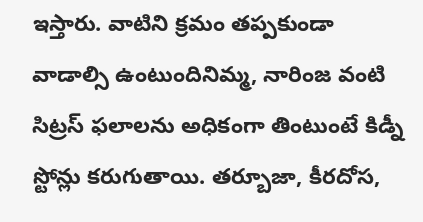ఇస్తారు. వాటిని క్రమం తప్పకుండా వాడాల్సి ఉంటుందినిమ్మ, నారింజ వంటి సిట్రస్ ఫలాలను అధికంగా తింటుంటే కిడ్నీ స్టోన్లు కరుగుతాయి. తర్బూజా, కీరదోస,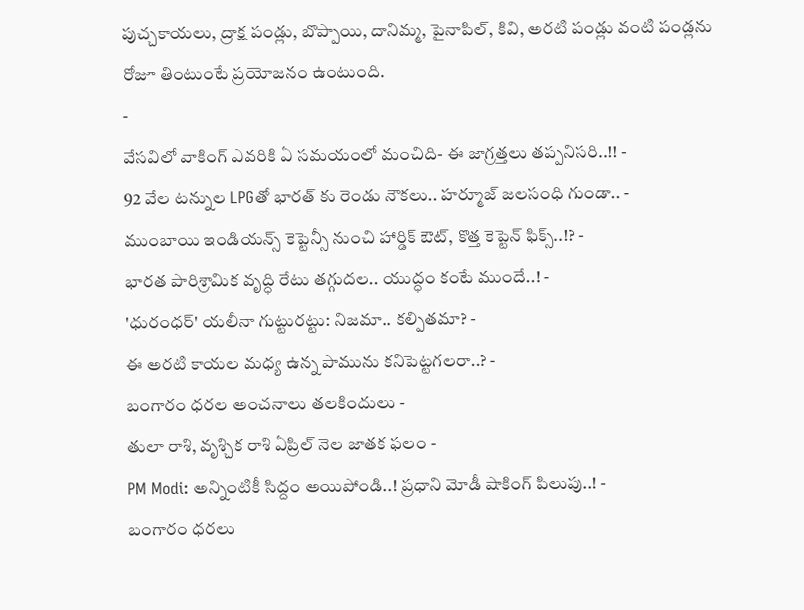పుచ్చకాయలు, ద్రాక్ష పండ్లు, బొప్పాయి, దానిమ్మ, పైనాపిల్, కివి, అరటి పండ్లు వంటి పండ్లను రోజూ తింటుంటే ప్రయోజనం ఉంటుంది.
-
వేసవిలో వాకింగ్ ఎవరికి ఏ సమయంలో మంచిది- ఈ జాగ్రత్తలు తప్పనిసరి..!! -
92 వేల టన్నుల LPGతో భారత్ కు రెండు నౌకలు.. హర్మూజ్ జలసంధి గుండా.. -
ముంబాయి ఇండియన్స్ కెప్టెన్సీ నుంచి హార్డిక్ ఔట్, కొత్త కెప్టెన్ ఫిక్స్..!? -
భారత పారిశ్రామిక వృద్ధి రేటు తగ్గుదల.. యుద్ధం కంటే ముందే..! -
'ధురంధర్' యలీనా గుట్టురట్టు: నిజమా.. కల్పితమా? -
ఈ అరటి కాయల మధ్య ఉన్న పామును కనిపెట్టగలరా..? -
బంగారం ధరల అంచనాలు తలకిందులు -
తులా రాశి, వృశ్చిక రాశి ఏప్రిల్ నెల జాతక ఫలం -
PM Modi: అన్నింటికీ సిద్దం అయిపోండి..! ప్రధాని మోడీ షాకింగ్ పిలుపు..! -
బంగారం ధరలు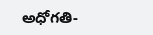అధోగతి-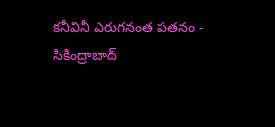కనీవినీ ఎరుగనంత పతనం -
సికింద్రాబాద్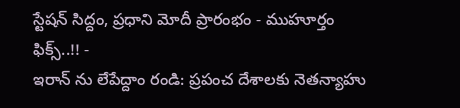స్టేషన్ సిద్దం, ప్రధాని మోదీ ప్రారంభం - ముహూర్తం ఫిక్స్..!! -
ఇరాన్ ను లేపేద్దాం రండి: ప్రపంచ దేశాలకు నెతన్యాహు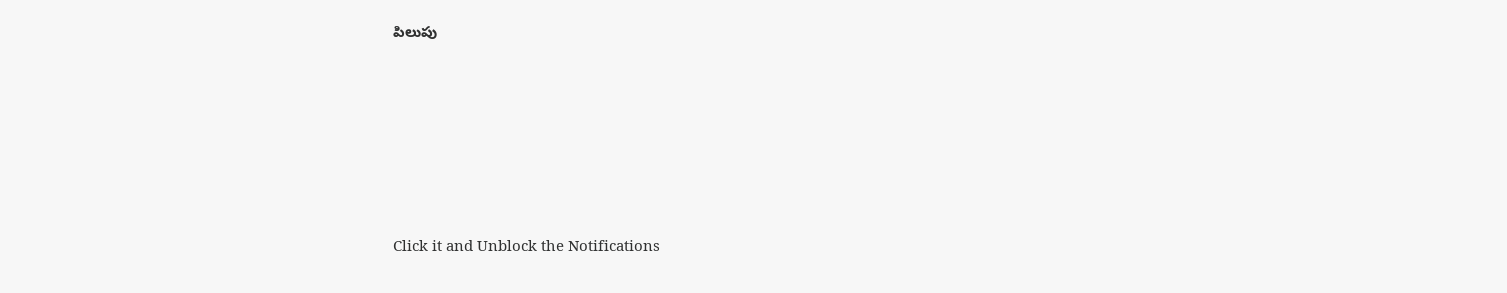పిలుపు












Click it and Unblock the Notifications